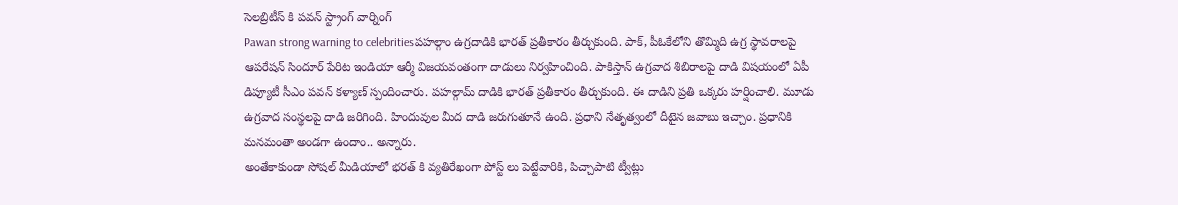సెలబ్రిటీస్ కి పవన్ స్ట్రాంగ్ వార్నింగ్
Pawan strong warning to celebritiesపహల్గాం ఉగ్రదాడికి భారత్ ప్రతీకారం తీర్చుకుంది. పాక్, పీఓకేలోని తొమ్మిది ఉగ్ర స్థావరాలపై ఆపరేషన్ సిందూర్ పేరిట ఇండియా ఆర్మీ విజయవంతంగా దాడులు నిర్వహించింది. పాకిస్తాన్ ఉగ్రవాద శిబిరాలపై దాడి విషయంలో ఏపీ డిప్యూటీ సీఎం పవన్ కళ్యాణ్ స్పందించారు. పహల్గామ్ దాడికి భారత్ ప్రతీకారం తీర్చుకుంది. ఈ దాడిని ప్రతి ఒక్కరు హర్షించాలి. మూడు ఉగ్రవాద సంస్థలపై దాడి జరిగింది. హిందువుల మీద దాడి జరుగుతూనే ఉంది. ప్రధాని నేతృత్వంలో దీటైన జవాబు ఇచ్చాం. ప్రధానికి మనమంతా అండగా ఉందాం.. అన్నారు.
అంతేకాకుండా సోషల్ మీడియాలో భరత్ కి వ్యతిరేఖంగా పోస్ట్ లు పెట్టేవారికి, పిచ్చాపాటి ట్వీట్లు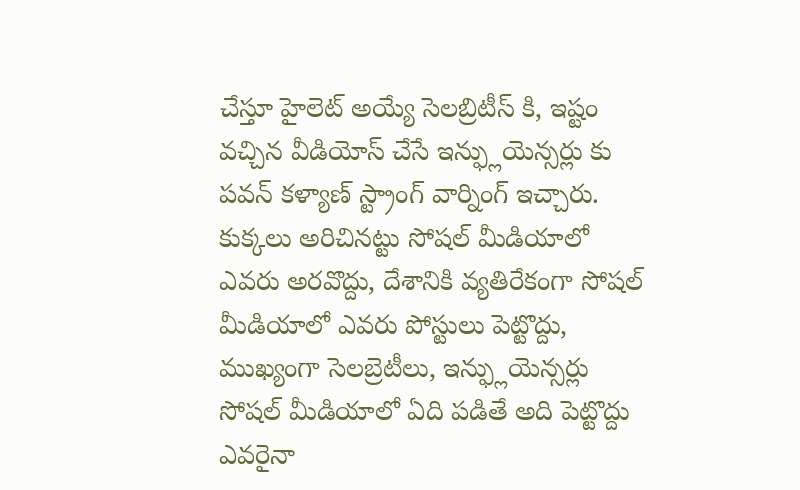చేస్తూ హైలెట్ అయ్యే సెలబ్రిటీస్ కి, ఇష్టం వచ్చిన వీడియోస్ చేసే ఇన్ఫ్లుయెన్సర్లు కు పవన్ కళ్యాణ్ స్ట్రాంగ్ వార్నింగ్ ఇచ్చారు.
కుక్కలు అరిచినట్టు సోషల్ మీడియాలో ఎవరు అరవొద్దు, దేశానికి వ్యతిరేకంగా సోషల్ మీడియాలో ఎవరు పోస్టులు పెట్టొద్దు, ముఖ్యంగా సెలబ్రెటీలు, ఇన్ఫ్లుయెన్సర్లు సోషల్ మీడియాలో ఏది పడితే అది పెట్టొద్దు ఎవరైనా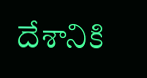దేశానికి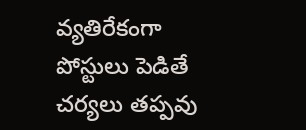వ్యతిరేకంగా పోస్టులు పెడితే చర్యలు తప్పవు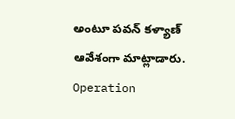అంటూ పవన్ కళ్యాణ్ ఆవేశంగా మాట్లాడారు.
Operation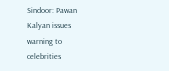Sindoor: Pawan Kalyan issues warning to celebrities